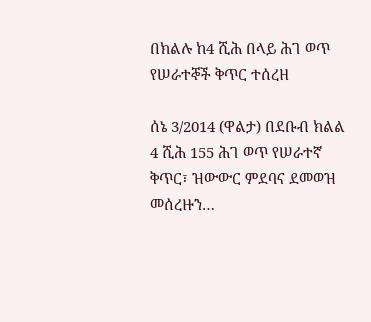በክልሉ ከ4 ሺሕ በላይ ሕገ ወጥ የሠራተኞች ቅጥር ተሰረዘ

ሰኔ 3/2014 (ዋልታ) በደቡብ ክልል 4 ሺሕ 155 ሕገ ወጥ የሠራተኛ ቅጥር፣ ዝውውር ምደባና ደመወዝ መሰረዙን…